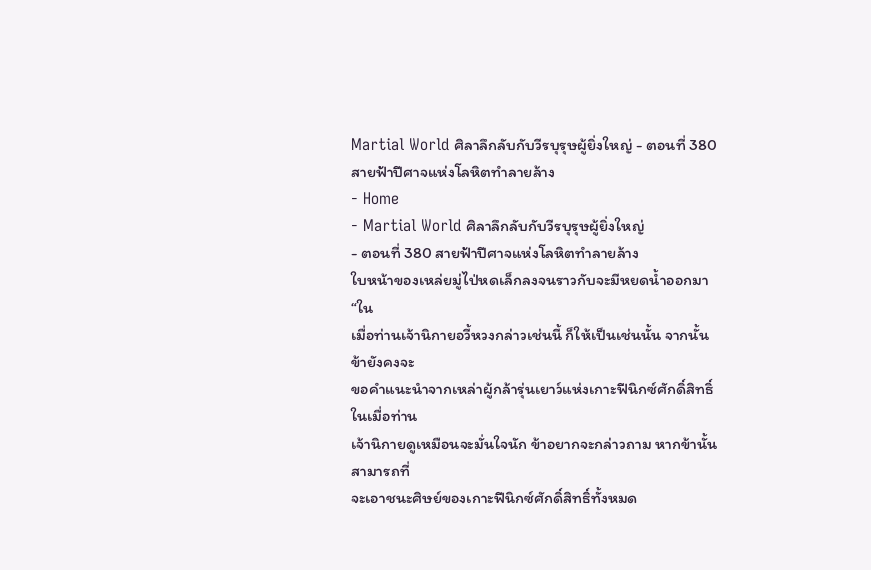Martial World ศิลาลึกลับกับวีรบุรุษผู้ยิ่งใหญ่ - ตอนที่ 380 สายฟ้าปีศาจแห่งโลหิตทำลายล้าง
- Home
- Martial World ศิลาลึกลับกับวีรบุรุษผู้ยิ่งใหญ่
- ตอนที่ 380 สายฟ้าปีศาจแห่งโลหิตทำลายล้าง
ใบหน้าของเหล่ยมู่ไป่หดเล็กลงจนราวกับจะมีหยดน้ำออกมา “ใน
เมื่อท่านเจ้านิกายอวี้หวงกล่าวเช่นนี้ ก็ให้เป็นเช่นนั้น จากนั้น ข้ายังคงจะ
ขอคำแนะนำจากเหล่าผู้กล้ารุ่นเยาว์แห่งเกาะฟีนิกซ์ศักดิ์สิทธิ์ ในเมื่อท่าน
เจ้านิกายดูเหมือนจะมั่นใจนัก ข้าอยากจะกล่าวถาม หากข้านั้นสามารถที่
จะเอาชนะศิษย์ของเกาะฟีนิกซ์ศักดิ์สิทธิ์ทั้งหมด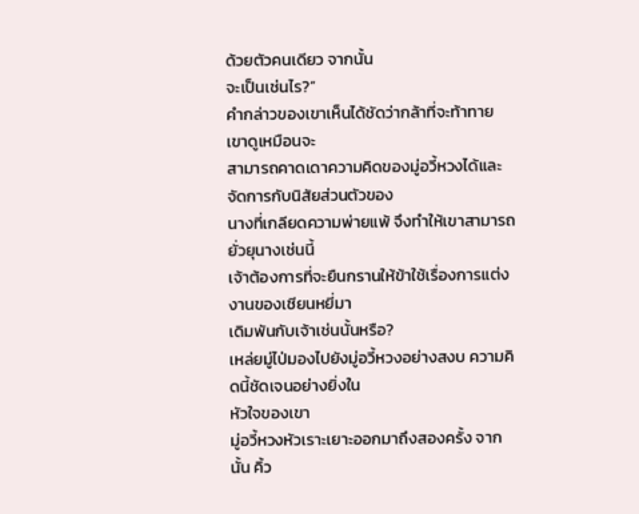ด้วยตัวคนเดียว จากนั้น
จะเป็นเช่นไร?”
คำกล่าวของเขาเห็นได้ชัดว่ากล้าที่จะท้าทาย เขาดูเหมือนจะ
สามารถคาดเดาความคิดของมู่อวี้หวงได้และจัดการกับนิสัยส่วนตัวของ
นางที่เกลียดความพ่ายแพ้ จึงทำให้เขาสามารถยั่วยุนางเช่นนี้
เจ้าต้องการที่จะยืนกรานให้ข้าใช้เรื่องการแต่งงานของเชียนหยี่มา
เดิมพันกับเจ้าเช่นนั้นหรือ?
เหล่ยมู่ไป่มองไปยังมู่อวี้หวงอย่างสงบ ความคิดนี้ชัดเจนอย่างยิ่งใน
หัวใจของเขา
มู่อวี้หวงหัวเราะเยาะออกมาถึงสองครั้ง จากนั้น คิ้ว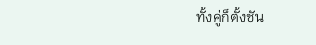ทั้งคู่ก็ตั้งชัน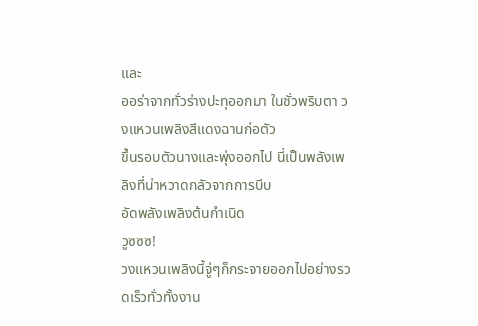และ
ออร่าจากทั่วร่างปะทุออกมา ในชั่วพริบตา วงแหวนเพลิงสีแดงฉานก่อตัว
ขึ้นรอบตัวนางและพุ่งออกไป นี่เป็นพลังเพลิงที่น่าหวาดกลัวจากการบีบ
อัดพลังเพลิงต้นกำเนิด
วูซซซ!
วงแหวนเพลิงนี้จู่ๆก็กระจายออกไปอย่างรวดเร็วทั่วทั้งงาน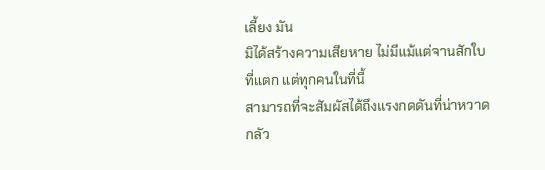เลี้ยง มัน
มิได้สร้างความเสียหาย ไม่มีแม้แต่จานสักใบที่แตก แต่ทุกคนในที่นี้
สามารถที่จะสัมผัสได้ถึงแรงกดดันที่น่าหวาดกลัว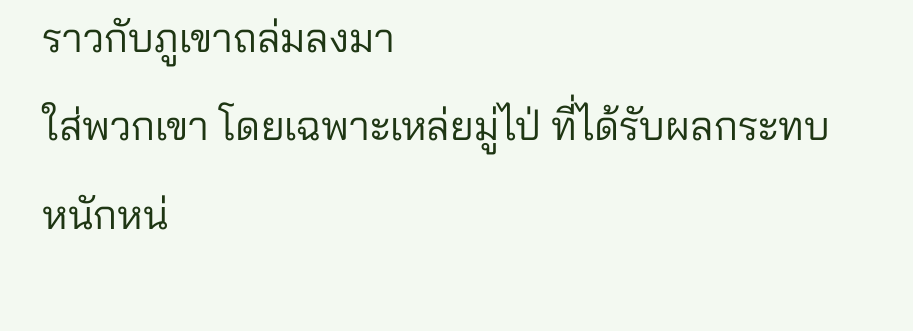ราวกับภูเขาถล่มลงมา
ใส่พวกเขา โดยเฉพาะเหล่ยมู่ไป่ ที่ได้รับผลกระทบหนักหน่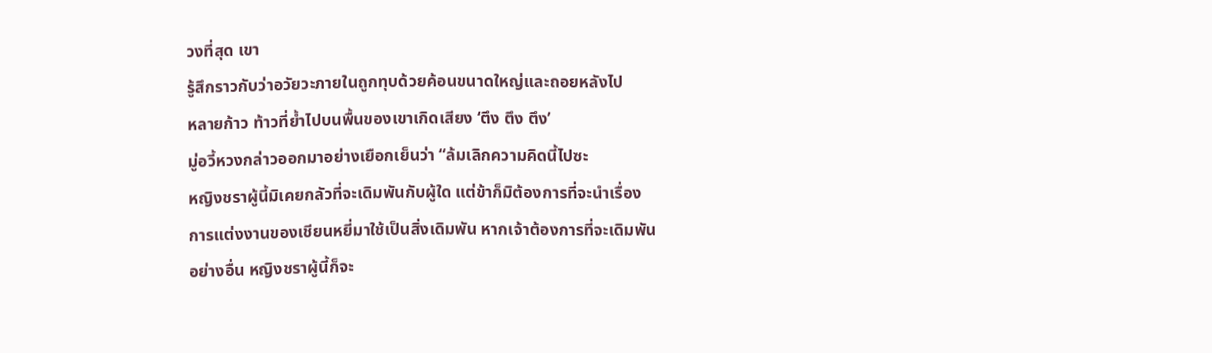วงที่สุด เขา
รู้สึกราวกับว่าอวัยวะภายในถูกทุบด้วยค้อนขนาดใหญ่และถอยหลังไป
หลายก้าว ท้าวที่ย้ำไปบนพื้นของเขาเกิดเสียง ‘ตึง ตึง ตึง’
มู่อวี้หวงกล่าวออกมาอย่างเยือกเย็นว่า “ล้มเลิกความคิดนี้ไปซะ
หญิงชราผู้นี้มิเคยกลัวที่จะเดิมพันกับผู้ใด แต่ข้าก็มิต้องการที่จะนำเรื่อง
การแต่งงานของเชียนหยี่มาใช้เป็นสิ่งเดิมพัน หากเจ้าต้องการที่จะเดิมพัน
อย่างอื่น หญิงชราผู้นี้ก็จะ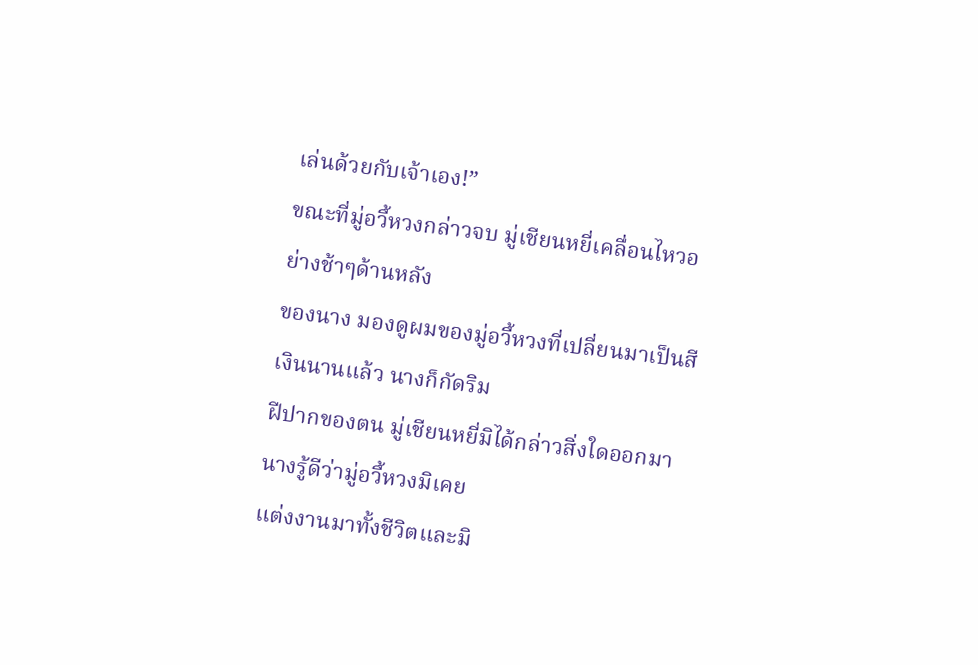เล่นด้วยกับเจ้าเอง!”
ขณะที่มู่อวี้หวงกล่าวจบ มู่เชียนหยี่เคลื่อนไหวอย่างช้าๆด้านหลัง
ของนาง มองดูผมของมู่อวี้หวงที่เปลี่ยนมาเป็นสีเงินนานแล้ว นางก็กัดริม
ฝีปากของตน มู่เชียนหยี่มิได้กล่าวสิ่งใดออกมา นางรู้ดีว่ามู่อวี้หวงมิเคย
แต่งงานมาทั้งชีวิตและมิ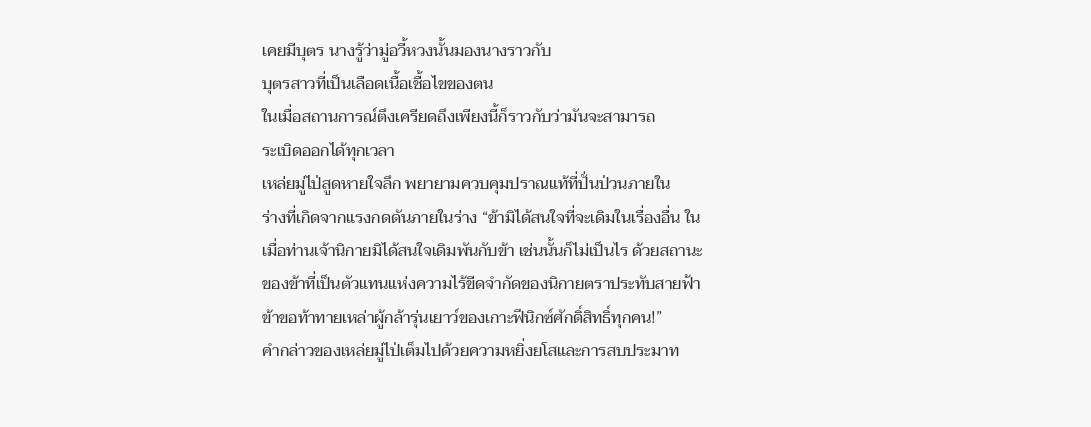เคยมีบุตร นางรู้ว่ามู่อวี้หวงนั้นมองนางราวกับ
บุตรสาวที่เป็นเลือดเนื้อเชื้อไขของตน
ในเมื่อสถานการณ์ตึงเครียดถึงเพียงนี้ก็ราวกับว่ามันจะสามารถ
ระเบิดออกได้ทุกเวลา
เหล่ยมู่ไป่สูดหายใจลึก พยายามควบคุมปราณแท้ที่ปั่นป่วนภายใน
ร่างที่เกิดจากแรงกดดันภายในร่าง “ข้ามิได้สนใจที่จะเดิมในเรื่องอื่น ใน
เมื่อท่านเจ้านิกายมิได้สนใจเดิมพันกับข้า เช่นนั้นก็ไม่เป็นไร ด้วยสถานะ
ของข้าที่เป็นตัวแทนแห่งความไร้ขีดจำกัดของนิกายตราประทับสายฟ้า
ข้าขอท้าทายเหล่าผู้กล้ารุ่นเยาว์ของเกาะฟีนิกซ์ศักดิ์สิทธิ์ทุกคน!”
คำกล่าวของเหล่ยมู่ไป่เต็มไปด้วยความหยิ่งยโสและการสบประมาท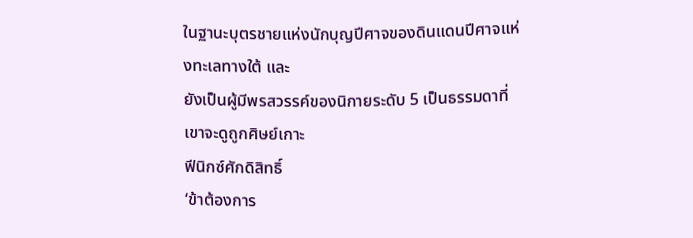ในฐานะบุตรชายแห่งนักบุญปีศาจของดินแดนปีศาจแห่งทะเลทางใต้ และ
ยังเป็นผู้มีพรสวรรค์ของนิกายระดับ 5 เป็นธรรมดาที่เขาจะดูถูกศิษย์เกาะ
ฟีนิกซ์ศักดิสิทธิ์
‘ข้าต้องการ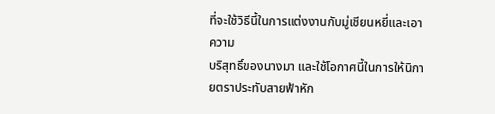ที่จะใช้วิธีนี้ในการแต่งงานกับมู่เชียนหยี่และเอาความ
บริสุทธิ์ของนางมา และใช้โอกาศนี้ในการให้นิกายตราประทับสายฟ้าหัก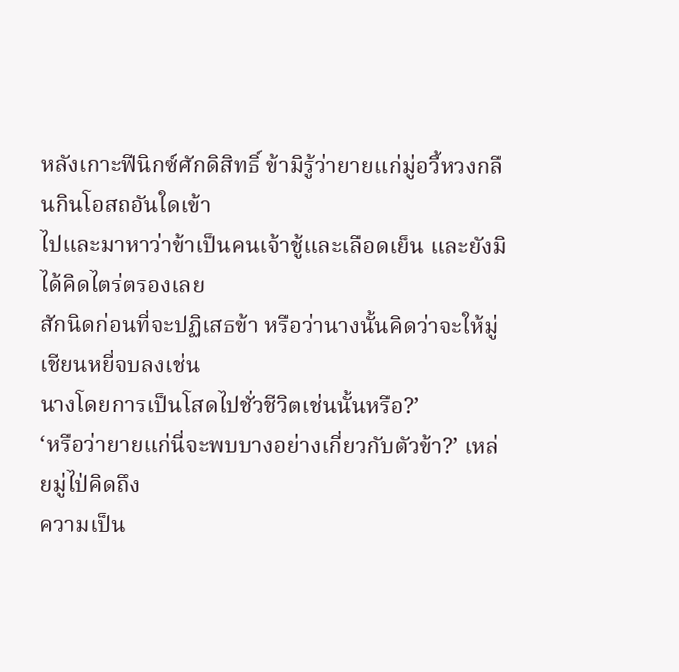หลังเกาะฟีนิกซ์ศักดิสิทธิ์ ข้ามิรู้ว่ายายแก่มู่อวี้หวงกลืนกินโอสถอันใดเข้า
ไปและมาหาว่าข้าเป็นคนเจ้าชู้และเลือดเย็น และยังมิได้คิดไตร่ตรองเลย
สักนิดก่อนที่จะปฏิเสธข้า หรือว่านางนั้นคิดว่าจะให้มู่เชียนหยี่จบลงเช่น
นางโดยการเป็นโสดไปชั่วชีวิตเช่นนั้นหรือ?’
‘หรือว่ายายแก่นี่จะพบบางอย่างเกี่ยวกับตัวข้า?’ เหล่ยมู่ไป่คิดถึง
ความเป็น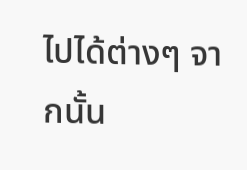ไปได้ต่างๆ จากนั้น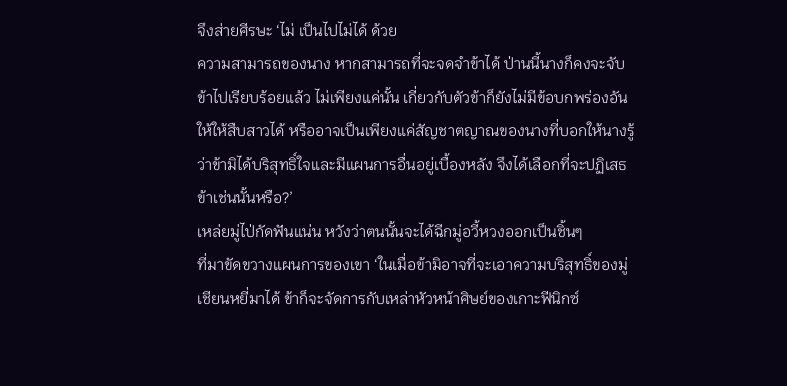จึงส่ายศีรษะ ‘ไม่ เป็นไปไม่ได้ ด้วย
ความสามารถของนาง หากสามารถที่จะจดจำข้าได้ ป่านนี้นางก็คงจะจับ
ข้าไปเรียบร้อยแล้ว ไม่เพียงแค่นั้น เกี่ยวกับตัวข้าก็ยังไม่มีข้อบกพร่องอัน
ให้ให้สืบสาวได้ หรืออาจเป็นเพียงแค่สัญชาตญาณของนางที่บอกให้นางรู้
ว่าข้ามิได้บริสุทธิ์ใจและมีแผนการอื่นอยู่เบื้องหลัง จึงได้เลือกที่จะปฏิเสธ
ข้าเช่นนั้นหรือ?’
เหล่ยมู่ไป่กัดฟันแน่น หวังว่าตนนั้นจะได้ฉีกมู่อวี้หวงออกเป็นชิ้นๆ
ที่มาขัดขวางแผนการของเขา ‘ในเมื่อข้ามิอาจที่จะเอาความบริสุทธิ์ของมู่
เชียนหยี่มาได้ ข้าก็จะจัดการกับเหล่าหัวหน้าศิษย์ของเกาะฟีนิกซ์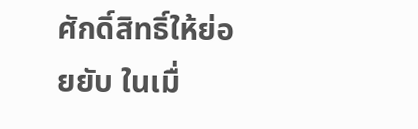ศักดิ์สิทธิ์ให้ย่อยยับ ในเมื่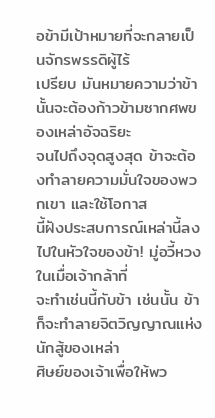อข้ามีเป้าหมายที่จะกลายเป็นจักรพรรดิผู้ไร้
เปรียบ มันหมายความว่าข้านั้นจะต้องก้าวข้ามซากศพของเหล่าอัจฉริยะ
จนไปถึงจุดสูงสุด ข้าจะต้องทำลายความมั่นใจของพวกเขา และใช้โอกาส
นี้ฝังประสบการณ์เหล่านี้ลงไปในหัวใจของข้า! มู่อวี้หวงในเมื่อเจ้ากล้าที่
จะทำเช่นนี้กับข้า เช่นนั้น ข้าก็จะทำลายจิตวิญญาณแห่งนักสู้ของเหล่า
ศิษย์ของเจ้าเพื่อให้พว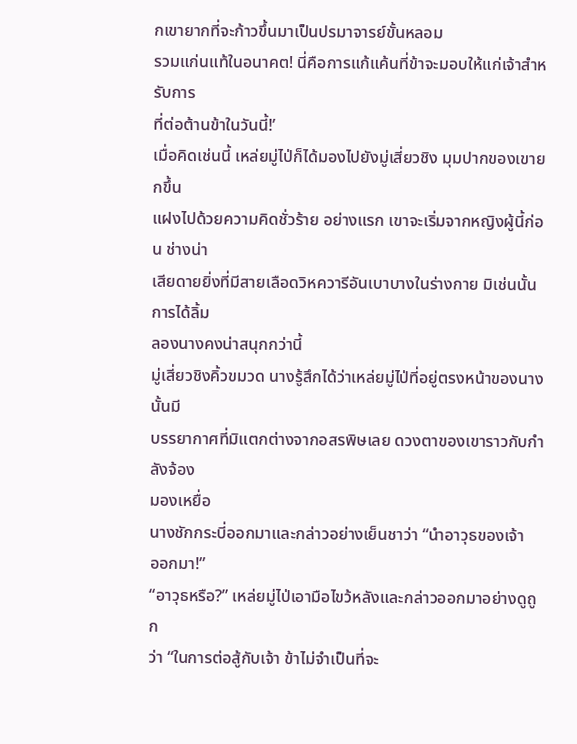กเขายากที่จะก้าวขึ้นมาเป็นปรมาจารย์ขั้นหลอม
รวมแก่นแท้ในอนาคต! นี่คือการแก้แค้นที่ข้าจะมอบให้แก่เจ้าสำหรับการ
ที่ต่อต้านข้าในวันนี้!’
เมื่อคิดเช่นนี้ เหล่ยมู่ไป่ก็ได้มองไปยังมู่เสี่ยวชิง มุมปากของเขายกขึ้น
แฝงไปด้วยความคิดชั่วร้าย อย่างแรก เขาจะเริ่มจากหญิงผู้นี้ก่อน ช่างน่า
เสียดายยิ่งที่มีสายเลือดวิหควารีอันเบาบางในร่างกาย มิเช่นนั้นการได้ลิ้ม
ลองนางคงน่าสนุกกว่านี้
มู่เสี่ยวชิงคิ้วขมวด นางรู้สึกได้ว่าเหล่ยมู่ไป่ที่อยู่ตรงหน้าของนางนั้นมี
บรรยากาศที่มิแตกต่างจากอสรพิษเลย ดวงตาของเขาราวกับกำลังจ้อง
มองเหยื่อ
นางชักกระบี่ออกมาและกล่าวอย่างเย็นชาว่า “นำอาวุธของเจ้า
ออกมา!”
“อาวุธหรือ?” เหล่ยมู่ไป่เอามือไขว้หลังและกล่าวออกมาอย่างดูถูก
ว่า “ในการต่อสู้กับเจ้า ข้าไม่จำเป็นที่จะ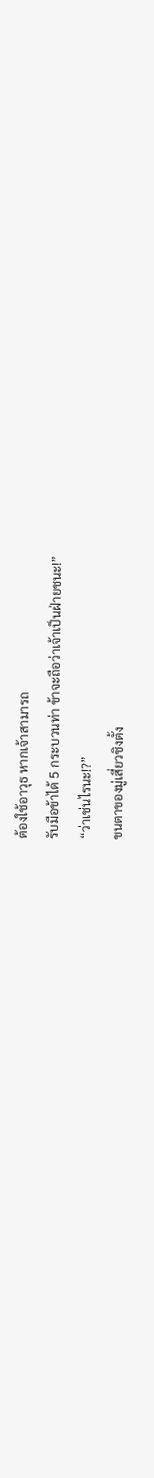ต้องใช้อาวุธ หากเจ้าสามารถ
รับมือข้าได้ 5 กระบวนท่า ข้าจะถือว่าเจ้าเป็นฝ่ายชนะ!”
“ว่าเช่นไรนะ!?”
ขนตาของมู่เสี่ยวชิงตั้ง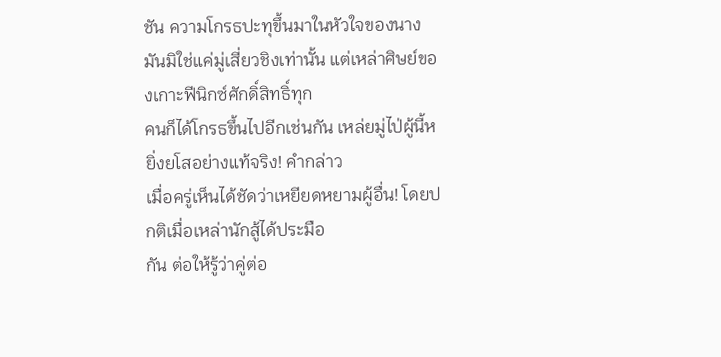ชัน ความโกรธปะทุขึ้นมาในหัวใจของนาง
มันมิใช่แค่มู่เสี่ยวชิงเท่านั้น แต่เหล่าศิษย์ของเกาะฟีนิกซ์ศักดิ์สิทธิ์ทุก
คนก็ได้โกรธขึ้นไปอีกเช่นกัน เหล่ยมู่ไป่ผู้นี้หยิ่งยโสอย่างแท้จริง! คำกล่าว
เมื่อครู่เห็นได้ชัดว่าเหยียดหยามผู้อื่น! โดยปกติเมื่อเหล่านักสู้ได้ประมือ
กัน ต่อให้รู้ว่าคู่ต่อ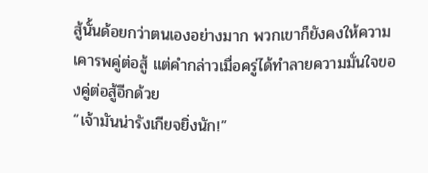สู้นั้นด้อยกว่าตนเองอย่างมาก พวกเขาก็ยังคงให้ความ
เคารพคู่ต่อสู้ แต่คำกล่าวเมื่อครู่ได้ทำลายความมั่นใจของคู่ต่อสู้อีกด้วย
“เจ้ามันน่ารังเกียจยิ่งนัก!”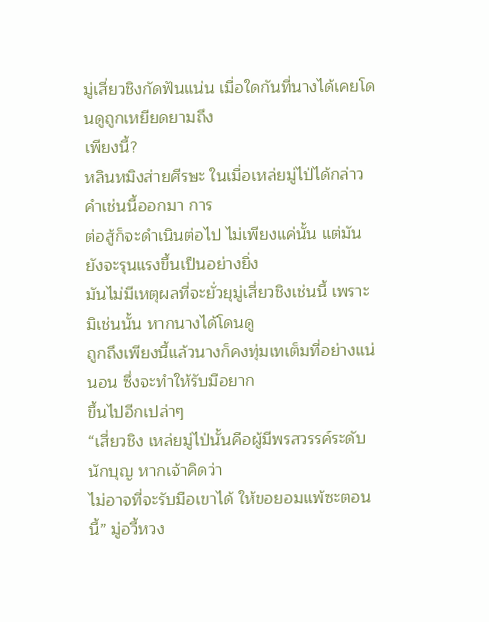มู่เสี่ยวชิงกัดฟันแน่น เมื่อใดกันที่นางได้เคยโดนดูถูกเหยียดยามถึง
เพียงนี้?
หลินหมิงส่ายศีรษะ ในเมื่อเหล่ยมู่ไป่ได้กล่าวคำเช่นนี้ออกมา การ
ต่อสู้ก็จะดำเนินต่อไป ไม่เพียงแค่นั้น แต่มันยังจะรุนแรงขึ้นเป็นอย่างยิ่ง
มันไม่มีเหตุผลที่จะยั่วยุมู่เสี่ยวชิงเช่นนี้ เพราะมิเช่นนั้น หากนางได้โดนดู
ถูกถึงเพียงนี้แล้วนางก็คงทุ่มเทเต็มที่อย่างแน่นอน ซึ่งจะทำให้รับมือยาก
ขึ้นไปอีกเปล่าๆ
“เสี่ยวชิง เหล่ยมู่ไป่นั้นคือผู้มีพรสวรรค์ระดับนักบุญ หากเจ้าคิดว่า
ไม่อาจที่จะรับมือเขาได้ ให้ขอยอมแพ้ซะตอนนี้” มู่อวี้หวง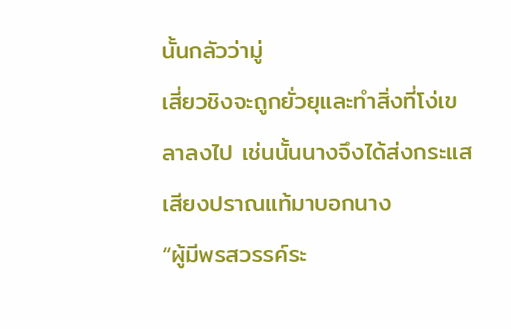นั้นกลัวว่ามู่
เสี่ยวชิงจะถูกยั่วยุและทำสิ่งที่โง่เขลาลงไป เช่นนั้นนางจึงได้ส่งกระแส
เสียงปราณแท้มาบอกนาง
“ผู้มีพรสวรรค์ระ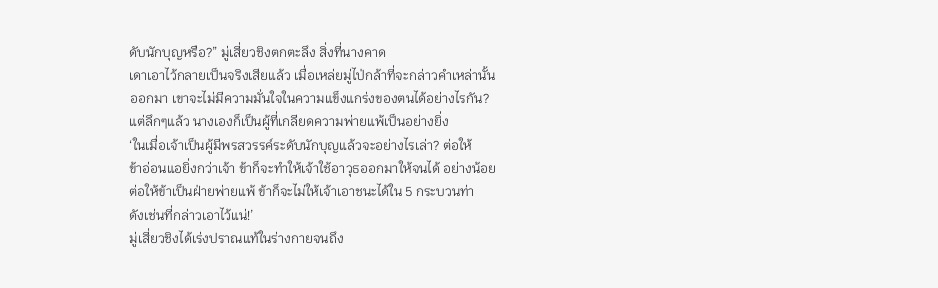ดับนักบุญหรือ?” มู่เสี่ยวชิงตกตะลึง สิ่งที่นางคาด
เดาเอาไว้กลายเป็นจริงเสียแล้ว เมื่อเหล่ยมู่ไป่กล้าที่จะกล่าวคำเหล่านั้น
ออกมา เขาจะไม่มีความมั่นใจในความแข็งแกร่งของตนได้อย่างไรกัน?
แต่ลึกๆแล้ว นางเองก็เป็นผู้ที่เกลียดความพ่ายแพ้เป็นอย่างยิ่ง
‘ในเมื่อเจ้าเป็นผู้มีพรสวรรค์ระดับนักบุญแล้วจะอย่างไรเล่า? ต่อให้
ข้าอ่อนแอยิ่งกว่าเจ้า ข้าก็จะทำให้เจ้าใช้อาวุธออกมาให้จนได้ อย่างน้อย
ต่อให้ข้าเป็นฝ่ายพ่ายแพ้ ข้าก็จะไม่ให้เจ้าเอาชนะได้ใน 5 กระบวนท่า
ดังเช่นที่กล่าวเอาไว้แน่!’
มู่เสี่ยวชิงได้เร่งปราณแท้ในร่างกายจนถึง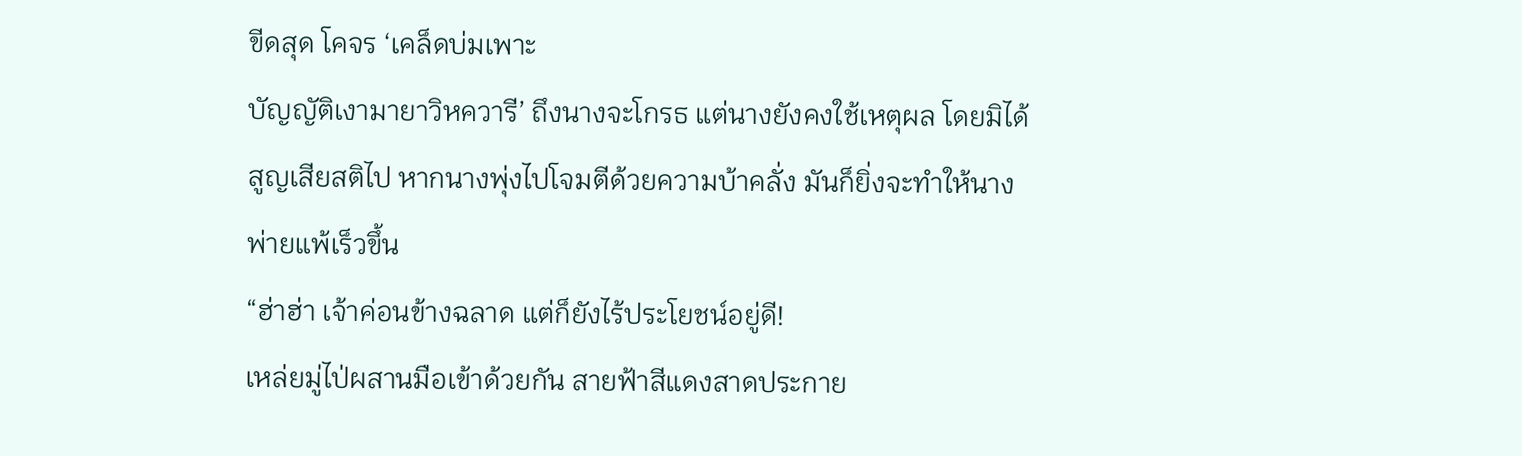ขีดสุด โคจร ‘เคล็ดบ่มเพาะ
บัญญัติเงามายาวิหควารี’ ถึงนางจะโกรธ แต่นางยังคงใช้เหตุผล โดยมิได้
สูญเสียสติไป หากนางพุ่งไปโจมตีด้วยความบ้าคลั่ง มันก็ยิ่งจะทำให้นาง
พ่ายแพ้เร็วขึ้น
“ฮ่าฮ่า เจ้าค่อนข้างฉลาด แต่ก็ยังไร้ประโยชน์อยู่ดี!
เหล่ยมู่ไป่ผสานมือเข้าด้วยกัน สายฟ้าสีแดงสาดประกาย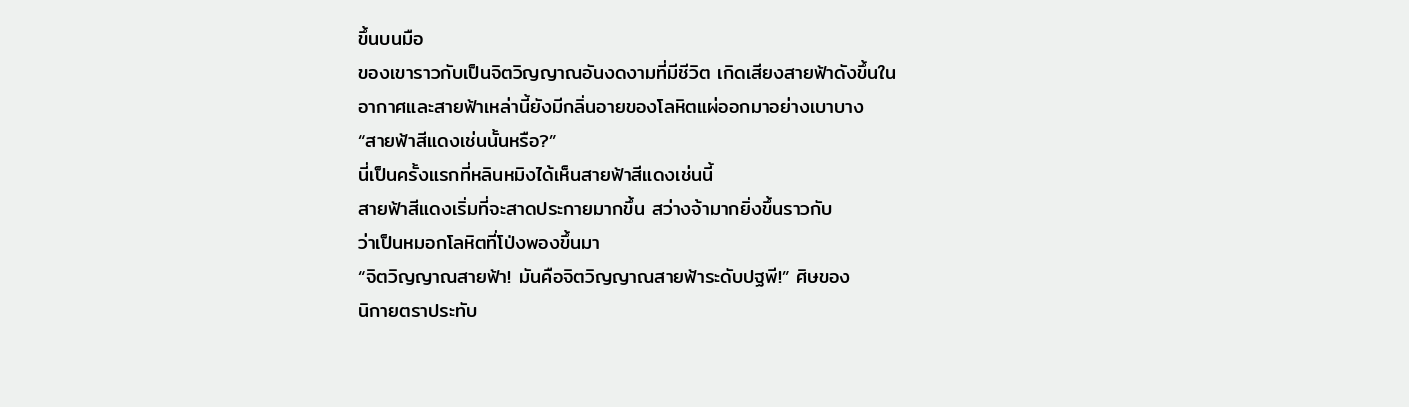ขึ้นบนมือ
ของเขาราวกับเป็นจิตวิญญาณอันงดงามที่มีชีวิต เกิดเสียงสายฟ้าดังขึ้นใน
อากาศและสายฟ้าเหล่านี้ยังมีกลิ่นอายของโลหิตแผ่ออกมาอย่างเบาบาง
“สายฟ้าสีแดงเช่นนั้นหรือ?”
นี่เป็นครั้งแรกที่หลินหมิงได้เห็นสายฟ้าสีแดงเช่นนี้
สายฟ้าสีแดงเริ่มที่จะสาดประกายมากขึ้น สว่างจ้ามากยิ่งขึ้นราวกับ
ว่าเป็นหมอกโลหิตที่โป่งพองขึ้นมา
“จิตวิญญาณสายฟ้า! มันคือจิตวิญญาณสายฟ้าระดับปฐพี!” ศิษของ
นิกายตราประทับ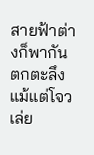สายฟ้าต่างก็พากันตกตะลึง
แม้แต่โจวเล่ย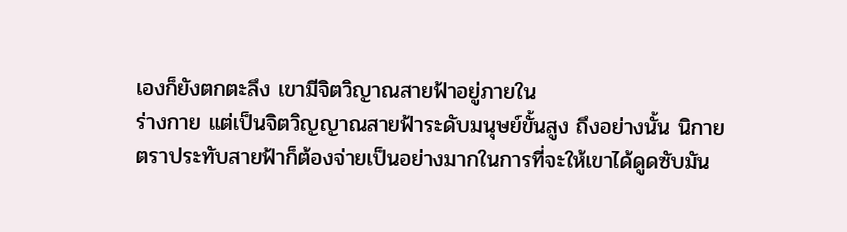เองก็ยังตกตะลึง เขามีจิตวิญาณสายฟ้าอยู่ภายใน
ร่างกาย แต่เป็นจิตวิญญาณสายฟ้าระดับมนุษย์ขั้นสูง ถึงอย่างนั้น นิกาย
ตราประทับสายฟ้าก็ต้องจ่ายเป็นอย่างมากในการที่จะให้เขาได้ดูดซับมัน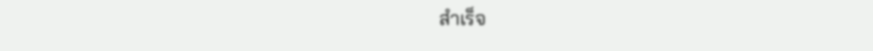สำเร็จ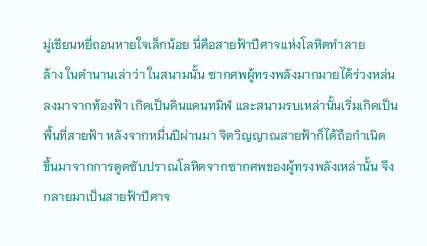มู่เชียนหยี่ถอนหายใจเล็กน้อย นี่คือสายฟ้าปีศาจแห่งโลหิตทำลาย
ล้าง ในตำนานเล่าว่า ในสนามนั้น ซากศพผู้ทรงพลังมากมายได้ร่วงหล่น
ลงมาจากท้องฟ้า เกิดเป็นดินแดนทมิฬ และสนามรบเหล่านั้นเริ่มเกิดเป็น
พื้นที่สายฟ้า หลังจากหมื่นปีผ่านมา จิตวิญญาณสายฟ้าก็ได้ถือกำเนิด
ขึ้นมาจากการดูดซับปราณโลหิตจากซากศพของผู้ทรงพลังเหล่านั้น จึง
กลายมาเป็นสายฟ้าปีศาจ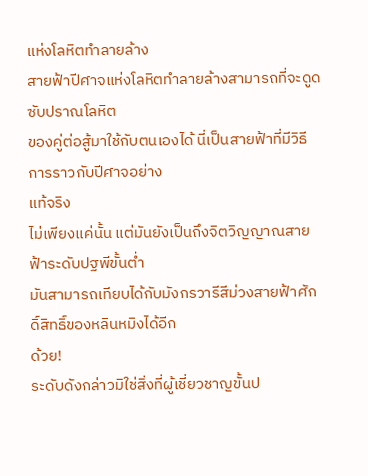แห่งโลหิตทำลายล้าง
สายฟ้าปีศาจแห่งโลหิตทำลายล้างสามารถที่จะดูดซับปราณโลหิต
ของคู่ต่อสู้มาใช้กับตนเองได้ นี่เป็นสายฟ้าที่มีวิธีการราวกับปีศาจอย่าง
แท้จริง
ไม่เพียงแค่นั้น แต่มันยังเป็นถึงจิตวิญญาณสายฟ้าระดับปฐพีขั้นต่ำ
มันสามารถเทียบได้กับมังกรวารีสีม่วงสายฟ้าศักดิ์สิทธิ์ของหลินหมิงได้อีก
ด้วย!
ระดับดังกล่าวมิใช่สิ่งที่ผู้เชี่ยวชาญขั้นป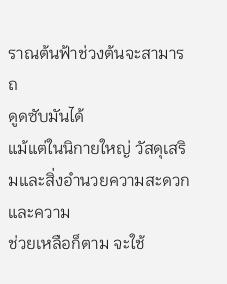ราณต้นฟ้าช่วงต้นจะสามารถ
ดูดซับมันได้
แม้แต่ในนิกายใหญ่ วัสดุเสริมและสิ่งอำนวยความสะดวกและความ
ช่วยเหลือก็ตาม จะใช้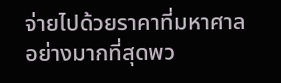จ่ายไปด้วยราคาที่มหาศาล อย่างมากที่สุดพว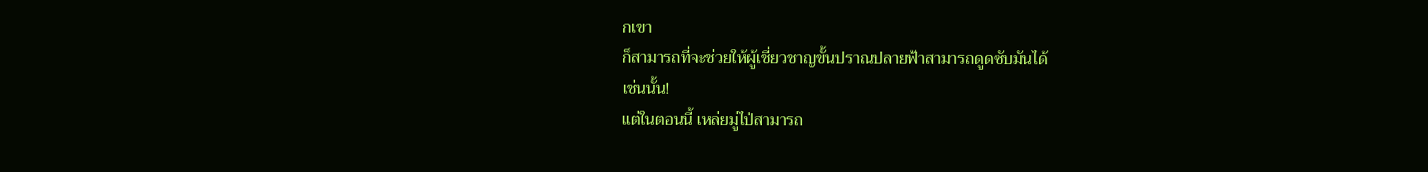กเขา
ก็สามารถที่จะช่วยให้ผู้เชี่ยวชาญขั้นปราณปลายฟ้าสามารถดูดซับมันได้
เช่นนั้น!
แต่ในตอนนี้ เหล่ยมู่ไป่สามารถ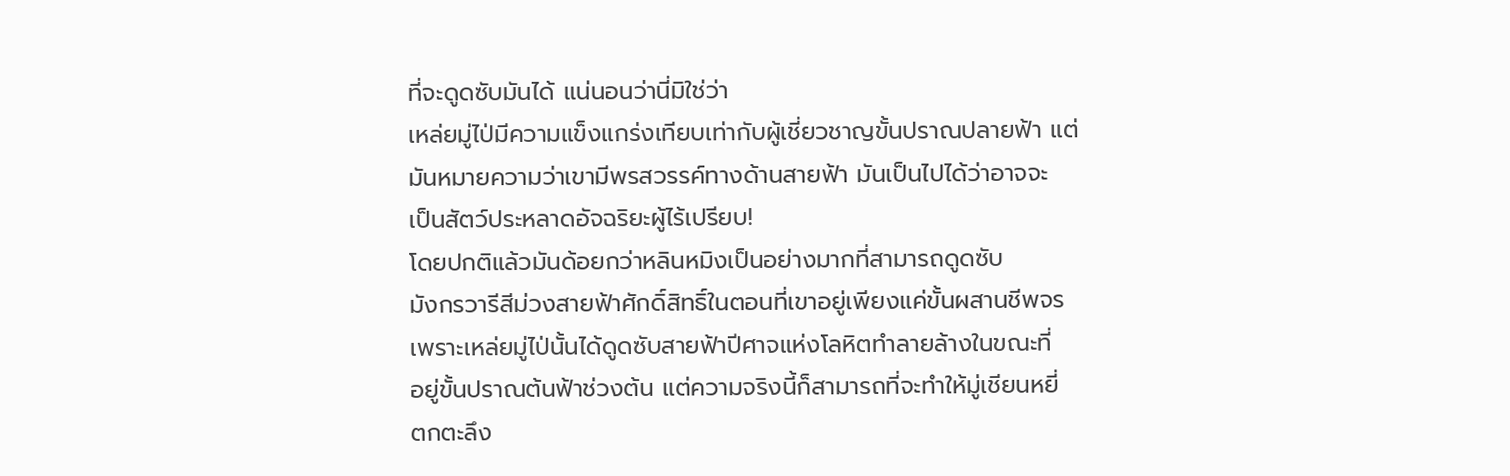ที่จะดูดซับมันได้ แน่นอนว่านี่มิใช่ว่า
เหล่ยมู่ไป่มีความแข็งแกร่งเทียบเท่ากับผู้เชี่ยวชาญขั้นปราณปลายฟ้า แต่
มันหมายความว่าเขามีพรสวรรค์ทางด้านสายฟ้า มันเป็นไปได้ว่าอาจจะ
เป็นสัตว์ประหลาดอัจฉริยะผู้ไร้เปรียบ!
โดยปกติแล้วมันด้อยกว่าหลินหมิงเป็นอย่างมากที่สามารถดูดซับ
มังกรวารีสีม่วงสายฟ้าศักดิ์สิทธิ์ในตอนที่เขาอยู่เพียงแค่ขั้นผสานชีพจร
เพราะเหล่ยมู่ไป่นั้นได้ดูดซับสายฟ้าปีศาจแห่งโลหิตทำลายล้างในขณะที่
อยู่ขั้นปราณต้นฟ้าช่วงต้น แต่ความจริงนี้ก็สามารถที่จะทำให้มู่เชียนหยี่
ตกตะลึง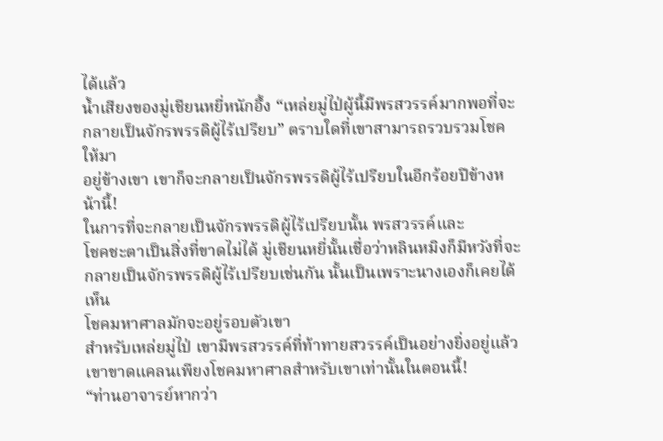ได้แล้ว
น้ำเสียงของมู่เชียนหยี่หนักอึ้ง “เหล่ยมู่ไป่ผู้นี้มีพรสวรรค์มากพอที่จะ
กลายเป็นจักรพรรดิผู้ไร้เปรียบ” ตราบใดที่เขาสามารถรวบรวมโชคให้มา
อยู่ข้างเขา เขาก็จะกลายเป็นจักรพรรดิผู้ไร้เปรียบในอีกร้อยปีข้างหน้านี้!
ในการที่จะกลายเป็นจักรพรรดิผู้ไร้เปรียบนั้น พรสวรรค์และ
โชคชะตาเป็นสิ่งที่ขาดไม่ได้ มู่เชียนหยี่นั้นเชื่อว่าหลินหมิงก็มีหวังที่จะ
กลายเป็นจักรพรรดิผู้ไร้เปรียบเช่นกัน นั้นเป็นเพราะนางเองก็เคยได้เห็น
โชคมหาศาลมักจะอยู่รอบตัวเขา
สำหรับเหล่ยมู่ไป่ เขามีพรสวรรค์ที่ท้าทายสวรรค์เป็นอย่างยิ่งอยู่แล้ว
เขาขาดแคลนเพียงโชคมหาศาลสำหรับเขาเท่านั้นในตอนนี้!
“ท่านอาจารย์หากว่า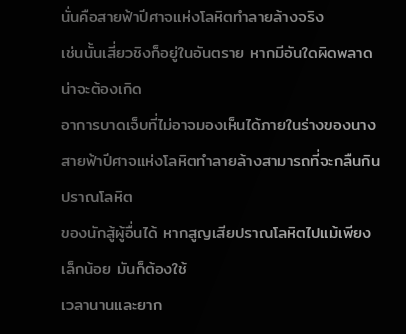นั่นคือสายฟ้าปีศาจแห่งโลหิตทำลายล้างจริง
เช่นนั้นเสี่ยวชิงก็อยู่ในอันตราย หากมีอันใดผิดพลาด น่าจะต้องเกิด
อาการบาดเจ็บที่ไม่อาจมองเห็นได้ภายในร่างของนาง
สายฟ้าปีศาจแห่งโลหิตทำลายล้างสามารถที่จะกลืนกินปราณโลหิต
ของนักสู้ผู้อื่นได้ หากสูญเสียปราณโลหิตไปแม้เพียงเล็กน้อย มันก็ต้องใช้
เวลานานและยาก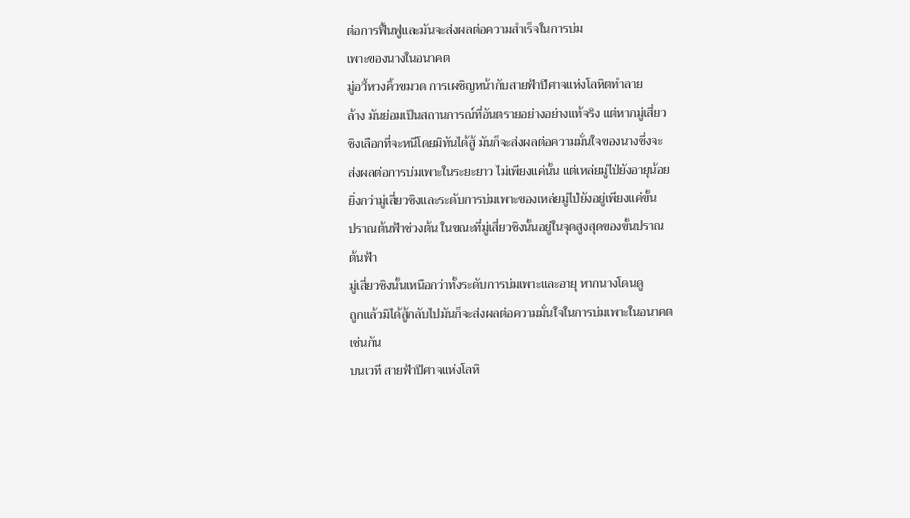ต่อการฟื้นฟูและมันจะส่งผลต่อความสำเร็จในการบ่ม
เพาะของนางในอนาคต
มู่อวี้หวงคิ้วขมวด การเผชิญหน้ากับสายฟ้าปีศาจแห่งโลหิตทำลาย
ล้าง มันย่อมเป็นสถานการณ์ที่อันตรายอย่างอย่างแท้จริง แต่หากมู่เสี่ยว
ชิงเลือกที่จะหนีโดยมิทันได้สู้ มันก็จะส่งผลต่อความมั่นใจของนางซึ่งจะ
ส่งผลต่อการบ่มเพาะในระยะยาว ไม่เพียงแค่นั้น แต่เหล่ยมู่ไป่ยังอายุน้อย
ยิ่งกว่ามู่เสี่ยวชิงและระดับการบ่มเพาะของเหล่ยมู่ไป่ยังอยู่เพียงแค่ขั้น
ปราณต้นฟ้าช่วงต้น ในขณะที่มู่เสี่ยวชิงนั้นอยู่ในจุดสูงสุดของขั้นปราณ
ต้นฟ้า
มู่เสี่ยวชิงนั้นเหนือกว่าทั้งระดับการบ่มเพาะและอายุ หากนางโดนดู
ถูกแล้วมิได้สู้กลับไปมันก็จะส่งผลต่อความมั่นใจในการบ่มเพาะในอนาคต
เช่นกัน
บนเวที สายฟ้าปีศาจแห่งโลหิ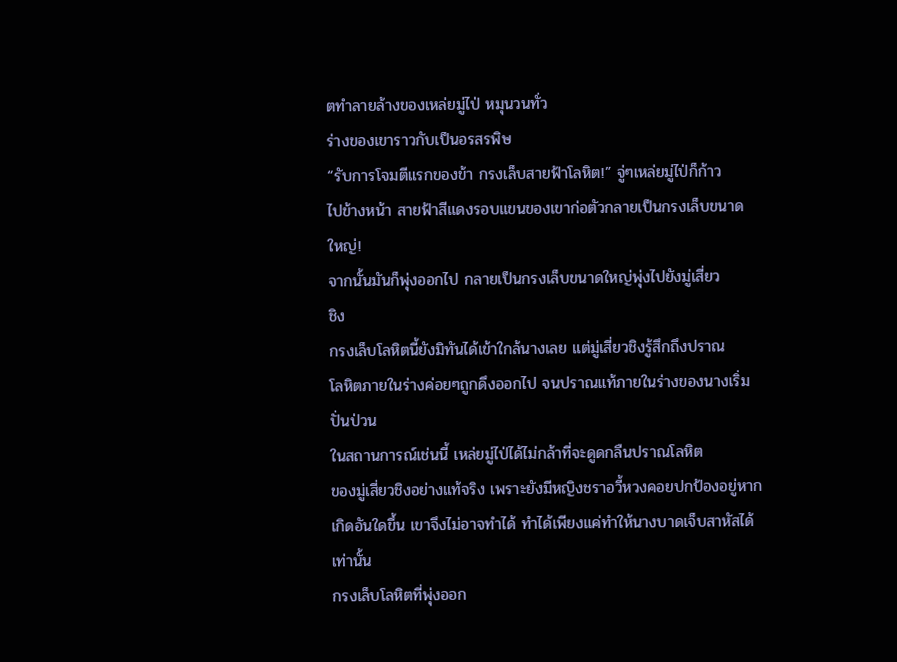ตทำลายล้างของเหล่ยมู่ไป่ หมุนวนทั่ว
ร่างของเขาราวกับเป็นอรสรพิษ
“รับการโจมตีแรกของข้า กรงเล็บสายฟ้าโลหิต!” จู่ๆเหล่ยมู่ไป่ก็ก้าว
ไปข้างหน้า สายฟ้าสีแดงรอบแขนของเขาก่อตัวกลายเป็นกรงเล็บขนาด
ใหญ่!
จากนั้นมันก็พุ่งออกไป กลายเป็นกรงเล็บขนาดใหญ่พุ่งไปยังมู่เสี่ยว
ชิง
กรงเล็บโลหิตนี้ยังมิทันได้เข้าใกล้นางเลย แต่มู่เสี่ยวชิงรู้สึกถึงปราณ
โลหิตภายในร่างค่อยๆถูกดึงออกไป จนปราณแท้ภายในร่างของนางเริ่ม
ปั่นป่วน
ในสถานการณ์เช่นนี้ เหล่ยมู่ไป่ได้ไม่กล้าที่จะดูดกลืนปราณโลหิต
ของมู่เสี่ยวชิงอย่างแท้จริง เพราะยังมีหญิงชราอวี้หวงคอยปกป้องอยู่หาก
เกิดอันใดขึ้น เขาจึงไม่อาจทำได้ ทำได้เพียงแค่ทำให้นางบาดเจ็บสาหัสได้
เท่านั้น
กรงเล็บโลหิตที่พุ่งออก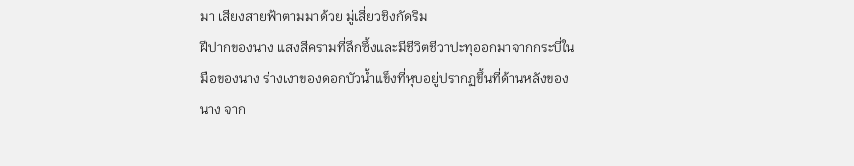มา เสียงสายฟ้าตามมาด้วย มู่เสี่ยวชิงกัดริม
ฝีปากของนาง แสงสีครามที่ลึกซึ้งและมีชีวิตชีวาปะทุออกมาจากกระบี่ใน
มือของนาง ร่างเงาของดอกบัวน้ำแข็งที่หุบอยู่ปรากฏขึ้นที่ด้านหลังของ
นาง จาก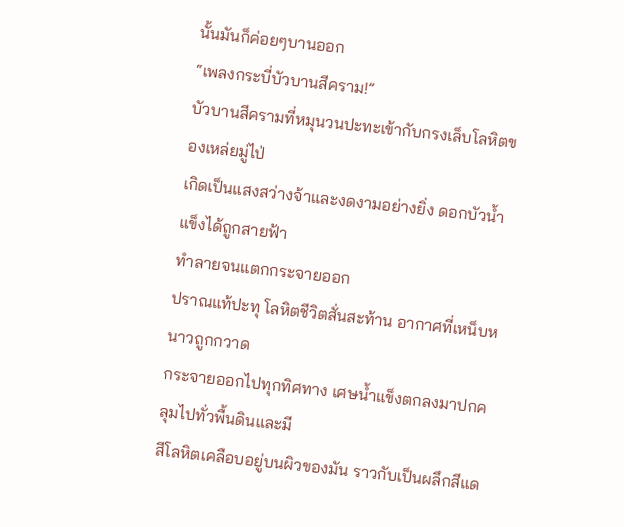นั้นมันก็ค่อยๆบานออก
“เพลงกระบี่บัวบานสีคราม!”
บัวบานสีครามที่หมุนวนปะทะเข้ากับกรงเล็บโลหิตของเหล่ยมู่ไป่
เกิดเป็นแสงสว่างจ้าและงดงามอย่างยิ่ง ดอกบัวน้ำแข็งได้ถูกสายฟ้า
ทำลายจนแตกกระจายออก
ปราณแท้ปะทุ โลหิตชีวิตสั่นสะท้าน อากาศที่เหน็บหนาวถูกกวาด
กระจายออกไปทุกทิศทาง เศษน้ำแข็งตกลงมาปกคลุมไปทั่วพื้นดินและมี
สีโลหิตเคลือบอยู่บนผิวของมัน ราวกับเป็นผลึกสีแด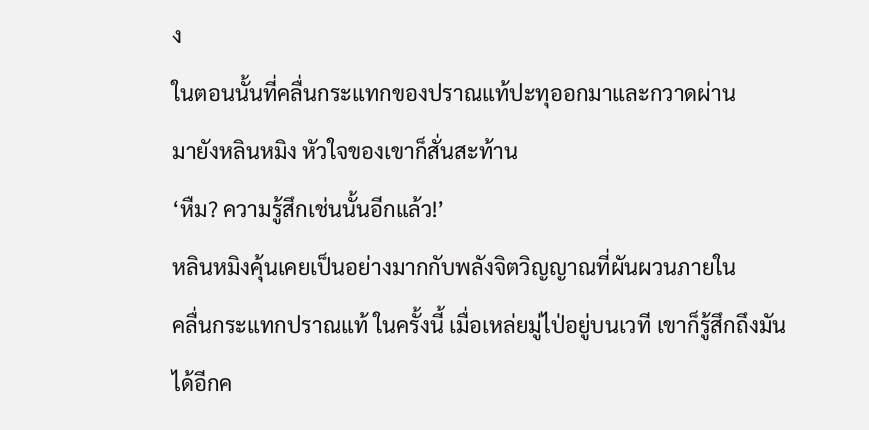ง
ในตอนนั้นที่คลื่นกระแทกของปราณแท้ปะทุออกมาและกวาดผ่าน
มายังหลินหมิง หัวใจของเขาก็สั่นสะท้าน
‘หืม? ความรู้สึกเช่นนั้นอีกแล้ว!’
หลินหมิงคุ้นเคยเป็นอย่างมากกับพลังจิตวิญญาณที่ผันผวนภายใน
คลื่นกระแทกปราณแท้ ในครั้งนี้ เมื่อเหล่ยมู่ไป่อยู่บนเวที เขาก็รู้สึกถึงมัน
ได้อีกค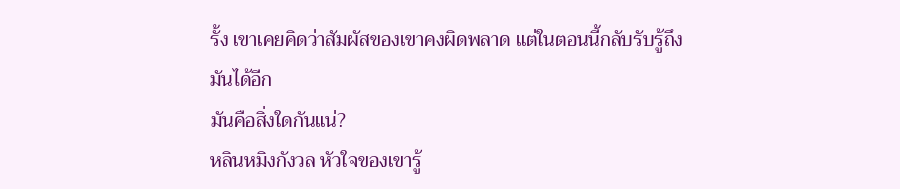รั้ง เขาเคยคิดว่าสัมผัสของเขาคงผิดพลาด แต่ในตอนนี้กลับรับรู้ถึง
มันได้อีก
มันคือสิ่งใดกันแน่?
หลินหมิงกังวล หัวใจของเขารู้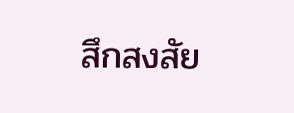สึกสงสัย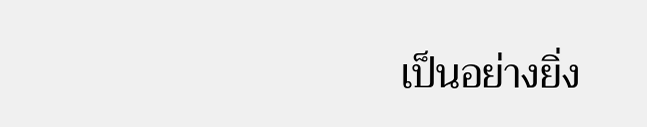เป็นอย่างยิ่ง